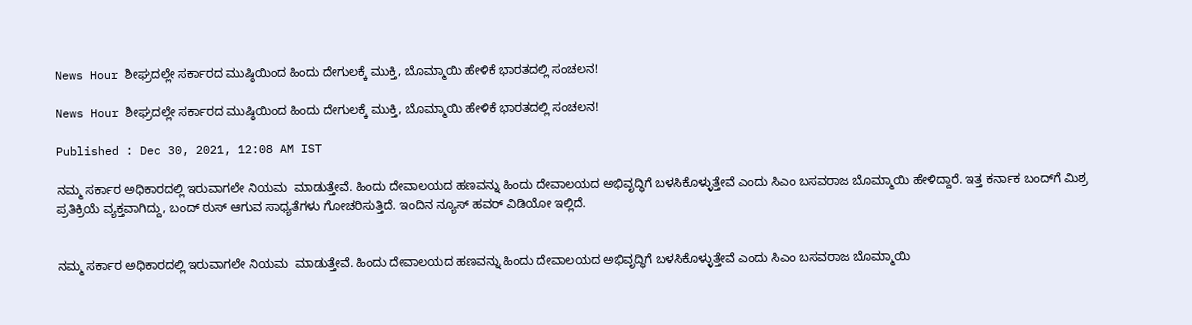News Hour ಶೀಘ್ರದಲ್ಲೇ ಸರ್ಕಾರದ ಮುಷ್ಠಿಯಿಂದ ಹಿಂದು ದೇಗುಲಕ್ಕೆ ಮುಕ್ತಿ, ಬೊಮ್ಮಾಯಿ ಹೇಳಿಕೆ ಭಾರತದಲ್ಲಿ ಸಂಚಲನ!

News Hour ಶೀಘ್ರದಲ್ಲೇ ಸರ್ಕಾರದ ಮುಷ್ಠಿಯಿಂದ ಹಿಂದು ದೇಗುಲಕ್ಕೆ ಮುಕ್ತಿ, ಬೊಮ್ಮಾಯಿ ಹೇಳಿಕೆ ಭಾರತದಲ್ಲಿ ಸಂಚಲನ!

Published : Dec 30, 2021, 12:08 AM IST

ನಮ್ಮ ಸರ್ಕಾರ ಅಧಿಕಾರದಲ್ಲಿ ಇರುವಾಗಲೇ ನಿಯಮ  ಮಾಡುತ್ತೇವೆ. ಹಿಂದು ದೇವಾಲಯದ ಹಣವನ್ನು ಹಿಂದು ದೇವಾಲಯದ ಅಭಿವೃದ್ಧಿಗೆ ಬಳಸಿಕೊಳ್ಳುತ್ತೇವೆ ಎಂದು ಸಿಎಂ ಬಸವರಾಜ ಬೊಮ್ಮಾಯಿ ಹೇಳಿದ್ದಾರೆ. ಇತ್ತ ಕರ್ನಾಕ ಬಂದ್‌ಗೆ ಮಿಶ್ರ ಪ್ರತಿಕ್ರಿಯೆ ವ್ಯಕ್ತವಾಗಿದ್ದು, ಬಂದ್ ಠುಸ್ ಆಗುವ ಸಾಧ್ಯತೆಗಳು ಗೋಚರಿಸುತ್ತಿದೆ. ಇಂದಿನ ನ್ಯೂಸ್ ಹವರ್ ವಿಡಿಯೋ ಇಲ್ಲಿದೆ.


ನಮ್ಮ ಸರ್ಕಾರ ಅಧಿಕಾರದಲ್ಲಿ ಇರುವಾಗಲೇ ನಿಯಮ  ಮಾಡುತ್ತೇವೆ. ಹಿಂದು ದೇವಾಲಯದ ಹಣವನ್ನು ಹಿಂದು ದೇವಾಲಯದ ಅಭಿವೃದ್ಧಿಗೆ ಬಳಸಿಕೊಳ್ಳುತ್ತೇವೆ ಎಂದು ಸಿಎಂ ಬಸವರಾಜ ಬೊಮ್ಮಾಯಿ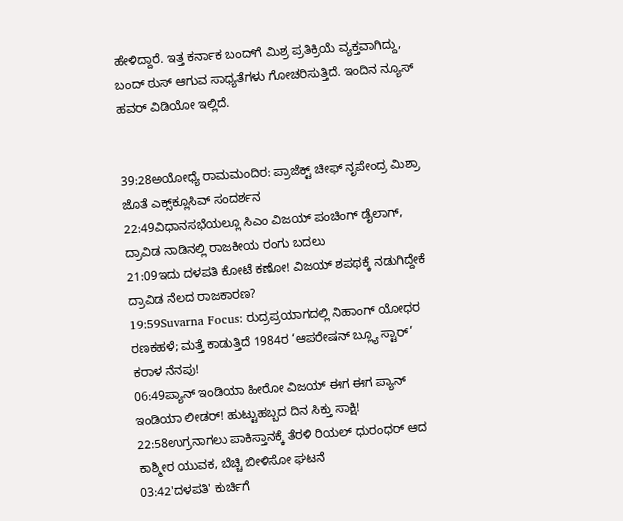ಹೇಳಿದ್ದಾರೆ. ಇತ್ತ ಕರ್ನಾಕ ಬಂದ್‌ಗೆ ಮಿಶ್ರ ಪ್ರತಿಕ್ರಿಯೆ ವ್ಯಕ್ತವಾಗಿದ್ದು, ಬಂದ್ ಠುಸ್ ಆಗುವ ಸಾಧ್ಯತೆಗಳು ಗೋಚರಿಸುತ್ತಿದೆ. ಇಂದಿನ ನ್ಯೂಸ್ ಹವರ್ ವಿಡಿಯೋ ಇಲ್ಲಿದೆ.


39:28ಅಯೋಧ್ಯೆ ರಾಮಮಂದಿರ: ಪ್ರಾಜೆಕ್ಟ್ ಚೀಫ್ ನೃಪೇಂದ್ರ ಮಿಶ್ರಾ ಜೊತೆ ಎಕ್ಸ್‌ಕ್ಲೂಸಿವ್ ಸಂದರ್ಶನ
22:49ವಿಧಾನಸಭೆಯಲ್ಲೂ ಸಿಎಂ ವಿಜಯ್ ಪಂಚಿಂಗ್ ಡೈಲಾಗ್, ದ್ರಾವಿಡ ನಾಡಿನಲ್ಲಿ ರಾಜಕೀಯ ರಂಗು ಬದಲು
21:09ಇದು ದಳಪತಿ ಕೋಟೆ ಕಣೋ! ವಿಜಯ್ ಶಪಥಕ್ಕೆ ನಡುಗಿದ್ದೇಕೆ ದ್ರಾವಿಡ ನೆಲದ ರಾಜಕಾರಣ?
19:59Suvarna Focus: ರುದ್ರಪ್ರಯಾಗದಲ್ಲಿ ನಿಹಾಂಗ್ ಯೋಧರ ರಣಕಹಳೆ; ಮತ್ತೆ ಕಾಡುತ್ತಿದೆ 1984ರ ‘ಆಪರೇಷನ್ ಬ್ಲ್ಯೂ ಸ್ಟಾರ್’ ಕರಾಳ ನೆನಪು!
06:49ಪ್ಯಾನ್ ಇಂಡಿಯಾ ಹೀರೋ ವಿಜಯ್ ಈಗ ಈಗ ಪ್ಯಾನ್ ಇಂಡಿಯಾ ಲೀಡರ್! ಹುಟ್ಟುಹಬ್ಬದ ದಿನ ಸಿಕ್ತು ಸಾಕ್ಷಿ!
22:58ಉಗ್ರನಾಗಲು ಪಾಕಿಸ್ತಾನಕ್ಕೆ ತೆರಳಿ ರಿಯಲ್ ಧುರಂಧರ್ ಆದ ಕಾಶ್ಮೀರ ಯುವಕ, ಬೆಚ್ಚಿ ಬೀಳಿಸೋ ಘಟನೆ
03:42'ದಳಪತಿ' ಕುರ್ಚಿಗೆ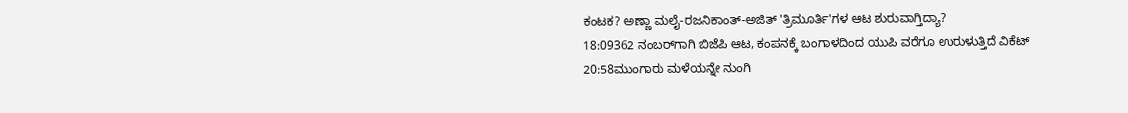ಕಂಟಕ? ಅಣ್ಣಾ ಮಲೈ-ರಜನಿಕಾಂತ್-ಅಜಿತ್ 'ತ್ರಿಮೂರ್ತಿ'ಗಳ ಆಟ ಶುರುವಾಗ್ತಿದ್ಯಾ?
18:09362 ನಂಬರ್‌ಗಾಗಿ ಬಿಜೆಪಿ ಆಟ, ಕಂಪನಕ್ಕೆ ಬಂಗಾಳದಿಂದ ಯುಪಿ ವರೆಗೂ ಉರುಳುತ್ತಿದೆ ವಿಕೆಟ್
20:58ಮುಂಗಾರು ಮಳೆಯನ್ನೇ ನುಂಗಿ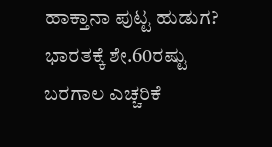ಹಾಕ್ತಾನಾ ಪುಟ್ಟ ಹುಡುಗ? ಭಾರತಕ್ಕೆ ಶೇ.60ರಷ್ಟು ಬರಗಾಲ ಎಚ್ಚರಿಕೆ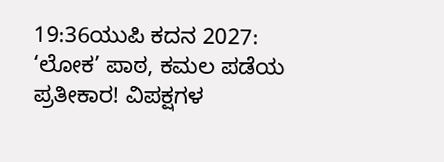19:36ಯುಪಿ ಕದನ 2027: ‘ಲೋಕ’ ಪಾಠ, ಕಮಲ ಪಡೆಯ ಪ್ರತೀಕಾರ! ವಿಪಕ್ಷಗಳ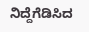ನಿದ್ದೆಗೆಡಿಸಿದ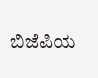ಬಿಜೆಪಿಯ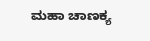ಮಹಾ ಚಾಣಕ್ಯ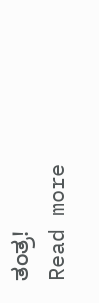ತಂತ್ರ!
Read more